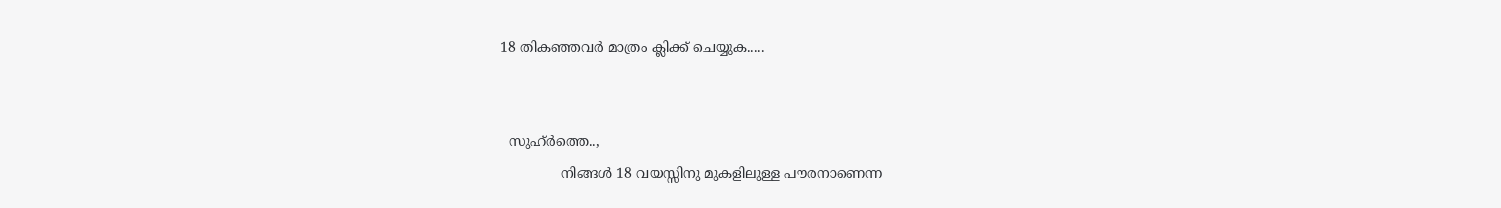18 തികഞ്ഞവർ മാത്രം ക്ലിക്ക് ചെയ്യുക.....


  സുഹ്ർത്തെ..,
              നിങ്ങൾ 18 വയസ്സിനു മുകളിലുള്ള പൗരനാണെന്ന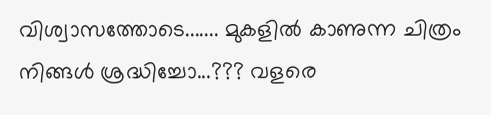വിശ്വാസത്തോടെ....... മുകളിൽ കാണുന്ന ചിത്രം നിങ്ങൾ ശ്രദ്ധിച്ചോ...??? വളരെ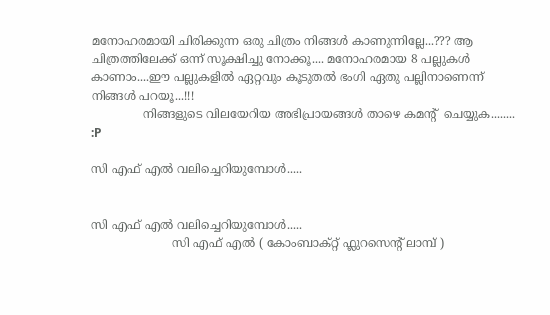മനോഹരമായി ചിരിക്കുന്ന ഒരു ചിത്രം നിങ്ങൾ കാണുന്നില്ലേ...??? ആ ചിത്രത്തിലേക്ക് ഒന്ന് സൂക്ഷിച്ചു നോക്കൂ.... മനോഹരമായ 8 പല്ലുകൾ കാണാം....ഈ പല്ലുകളിൽ ഏറ്റവും കൂടുതൽ ഭംഗി ഏതു പല്ലിനാണെന്ന് നിങ്ങൾ പറയൂ...!!!
              നിങ്ങളുടെ വിലയേറിയ അഭിപ്രായങ്ങൾ താഴെ കമന്റ്  ചെയ്യുക........  :P

സി എഫ് എൽ വലിച്ചെറിയുമ്പോൾ.....


സി എഫ് എൽ വലിച്ചെറിയുമ്പോൾ.....
                      സി എഫ് എൽ ( കോംബാക്റ്റ് ഫ്ലുറസെന്റ് ലാമ്പ് )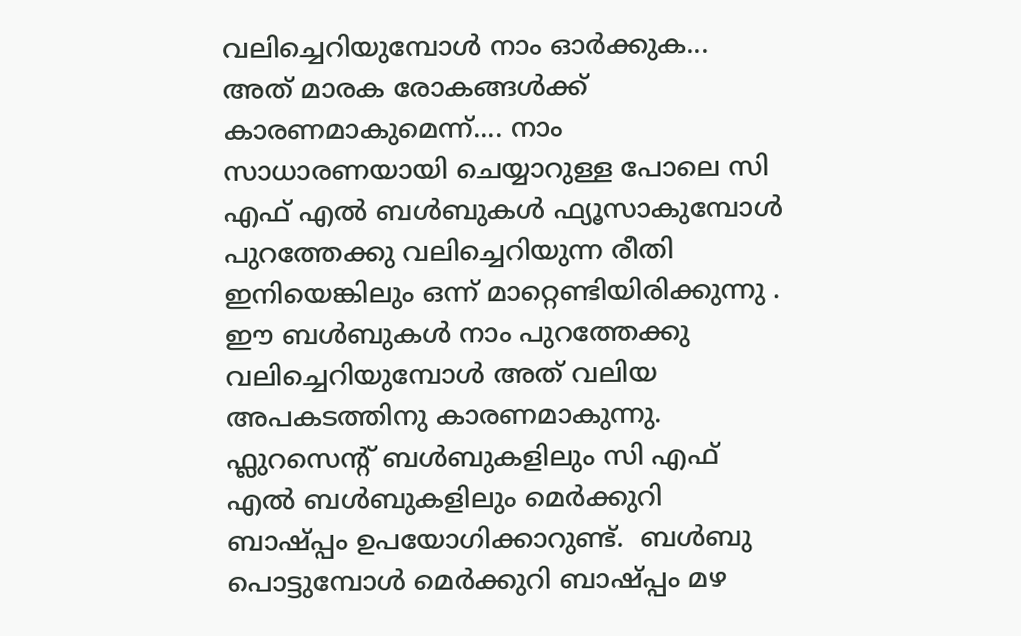വലിച്ചെറിയുമ്പോൾ നാം ഓർക്കുക... അത് മാരക രോകങ്ങൾക്ക് കാരണമാകുമെന്ന്.... നാം സാധാരണയായി ചെയ്യാറുള്ള പോലെ സി എഫ് എൽ ബൾബുകൾ ഫ്യൂസാകുമ്പോൾ പുറത്തേക്കു വലിച്ചെറിയുന്ന രീതി ഇനിയെങ്കിലും ഒന്ന് മാറ്റെണ്ടിയിരിക്കുന്നു . ഈ ബൾബുകൾ നാം പുറത്തേക്കു വലിച്ചെറിയുമ്പോൾ അത് വലിയ അപകടത്തിനു കാരണമാകുന്നു. ഫ്ലുറസെന്റ് ബൾബുകളിലും സി എഫ് എൽ ബൾബുകളിലും മെർക്കുറി ബാഷ്പ്പം ഉപയോഗിക്കാറുണ്ട്.  ബൾബു പൊട്ടുമ്പോൾ മെർക്കുറി ബാഷ്പ്പം മഴ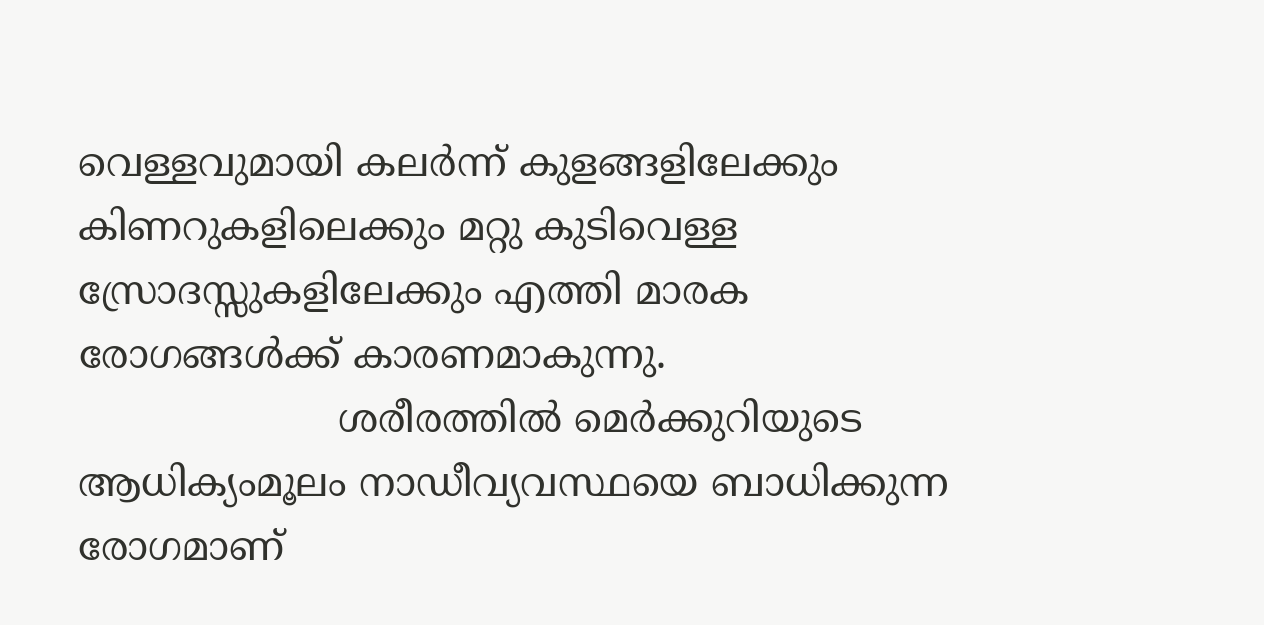വെള്ളവുമായി കലർന്ന് കുളങ്ങളിലേക്കും കിണറുകളിലെക്കും മറ്റു കുടിവെള്ള സ്രോദസ്സുകളിലേക്കും എത്തി മാരക രോഗങ്ങൾക്ക് കാരണമാകുന്നു.
                     ശരീരത്തിൽ മെർക്കുറിയുടെ ആധിക്യംമൂലം നാഡീവ്യവസ്ഥയെ ബാധിക്കുന്ന രോഗമാണ്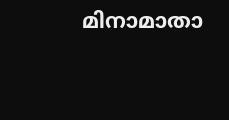മിനാമാതാ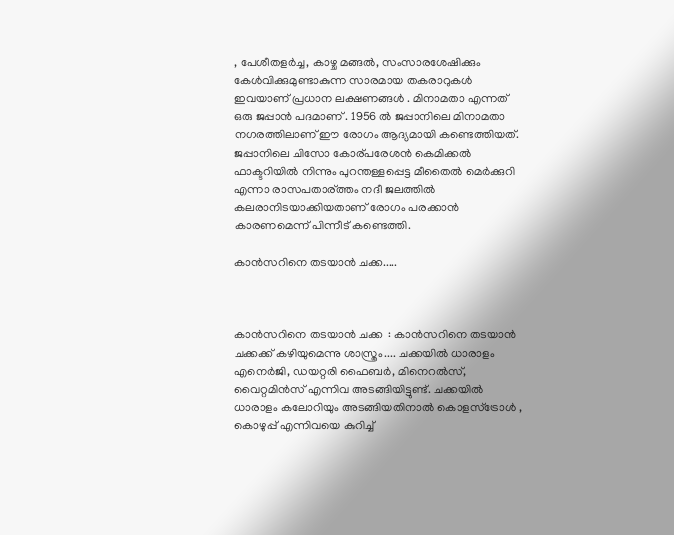, പേശീതളർച്ച, കാഴ്ച മങ്ങൽ, സംസാരശേഷിക്കും കേൾവിക്കുമുണ്ടാകുന്ന സാരമായ തകരാറുകൾ ഇവയാണ് പ്രധാന ലക്ഷണങ്ങൾ . മിനാമതാ എന്നത് ഒരു ജപ്പാൻ പദമാണ്‌ . 1956 ൽ ജപ്പാനിലെ മിനാമതാ നഗരത്തിലാണ്‌ ഈ രോഗം ആദ്യമായി കണ്ടെത്തിയത്. ജപ്പാനിലെ ചിസോ കോര്പരേശൻ കെമിക്കൽ ഫാക്ടറിയിൽ നിന്നും പുറന്തള്ളപ്പെട്ട മീതൈൽ മെർക്കുറി എന്നാ രാസപതാര്ത്തം നദീ ജലത്തിൽ കലരാനിടയാക്കിയതാണ് രോഗം പരക്കാൻ കാരണമെന്ന് പിന്നീട് കണ്ടെത്തി.

കാൻസറിനെ തടയാൻ ചക്ക.....



കാൻസറിനെ തടയാൻ ചക്ക  : കാൻസറിനെ തടയാൻ ചക്കക്ക് കഴിയുമെന്നു ശാസ്ത്രം.... ചക്കയിൽ ധാരാളം എനെർജി, ഡയറ്റരി ഫൈബർ, മിനെറൽസ്,  വൈറ്റമിൻസ് എന്നിവ അടങ്ങിയിട്ടുണ്ട്. ചക്കയിൽ ധാരാളം കലോറിയും അടങ്ങിയതിനാൽ കൊളസ്ട്രോൾ , കൊഴുപ്പ് എന്നിവയെ കുറിച്ച്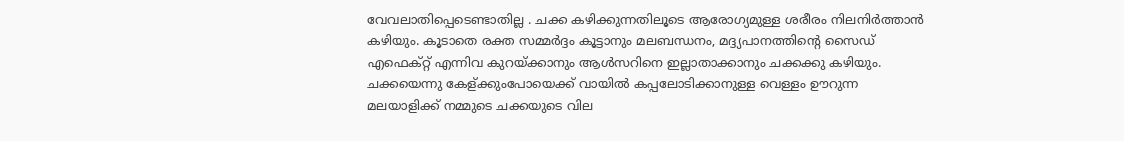വേവലാതിപ്പെടെണ്ടാതില്ല . ചക്ക കഴിക്കുന്നതിലൂടെ ആരോഗ്യമുള്ള ശരീരം നിലനിർത്താൻ കഴിയും. കൂടാതെ രക്ത സമ്മർദ്ദം കൂട്ടാനും മലബന്ധനം, മദ്ദ്യപാനത്തിന്റെ സൈഡ് എഫെക്റ്റ് എന്നിവ കുറയ്ക്കാനും ആൾസറിനെ ഇല്ലാതാക്കാനും ചക്കക്കു കഴിയും. ചക്കയെന്നു കേള്ക്കുംപോയെക്ക് വായിൽ കപ്പലോടിക്കാനുള്ള വെള്ളം ഊറുന്ന മലയാളിക്ക് നമ്മുടെ ചക്കയുടെ വില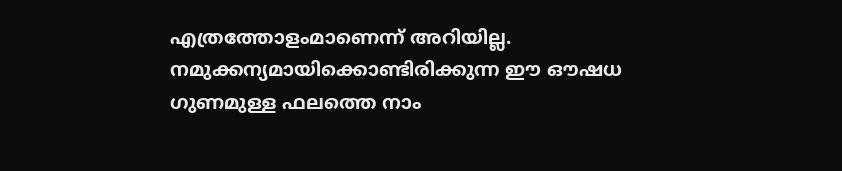എത്രത്തോളംമാണെന്ന് അറിയില്ല. നമുക്കന്യമായിക്കൊണ്ടിരിക്കുന്ന ഈ ഔഷധ ഗുണമുള്ള ഫലത്തെ നാം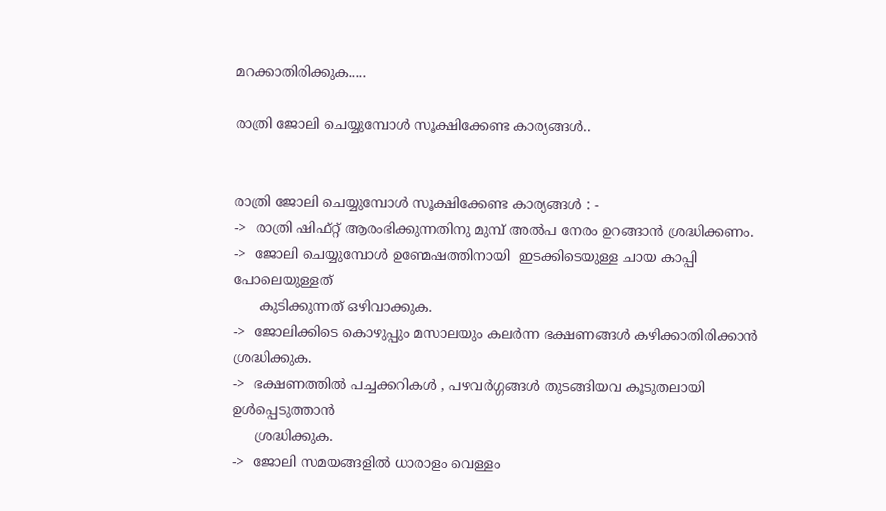മറക്കാതിരിക്കുക.....

രാത്രി ജോലി ചെയ്യുമ്പോൾ സൂക്ഷിക്കേണ്ട കാര്യങ്ങൾ..


രാത്രി ജോലി ചെയ്യുമ്പോൾ സൂക്ഷിക്കേണ്ട കാര്യങ്ങൾ : -
->  രാത്രി ഷിഫ്റ്റ്‌ ആരംഭിക്കുന്നതിനു മുമ്പ് അൽപ നേരം ഉറങ്ങാൻ ശ്രദ്ധിക്കണം.
->  ജോലി ചെയ്യുമ്പോൾ ഉണ്മേഷത്തിനായി  ഇടക്കിടെയുള്ള ചായ കാപ്പി പോലെയുള്ളത്
      കുടിക്കുന്നത് ഒഴിവാക്കുക.
->  ജോലിക്കിടെ കൊഴുപ്പും മസാലയും കലർന്ന ഭക്ഷണങ്ങൾ കഴിക്കാതിരിക്കാൻ ശ്രദ്ധിക്കുക.
->  ഭക്ഷണത്തിൽ പച്ചക്കറികൾ , പഴവർഗ്ഗങ്ങൾ തുടങ്ങിയവ കൂടുതലായി ഉൾപ്പെടുത്താൻ
     ശ്രദ്ധിക്കുക.
->  ജോലി സമയങ്ങളിൽ ധാരാളം വെള്ളം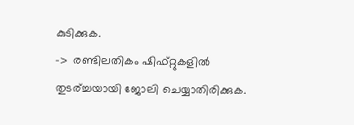കുടിക്കുക.
->  രണ്ടിലതികം ഷിഫ്റ്റുകളിൽ തുടര്ച്ചയായി ജോലി ചെയ്യാതിരിക്കുക.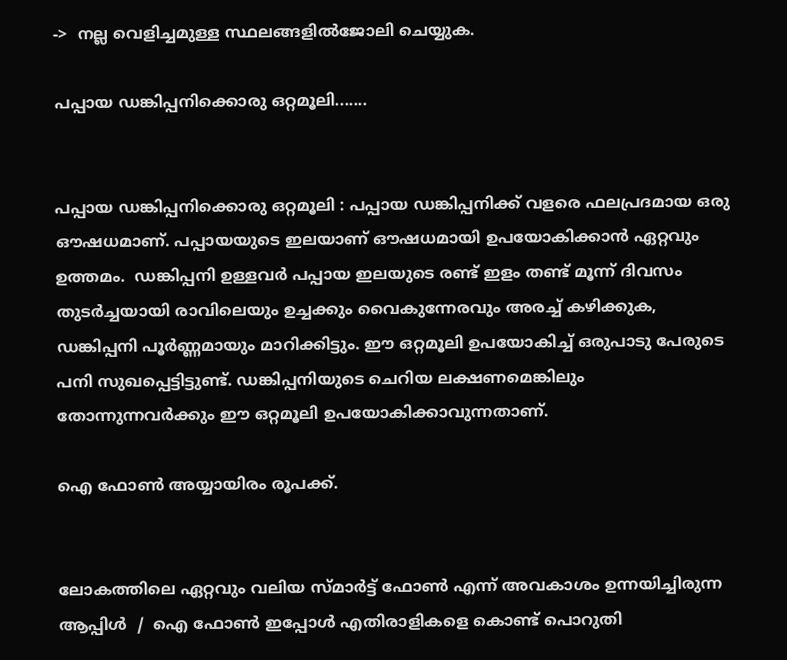->  നല്ല വെളിച്ചമുള്ള സ്ഥലങ്ങളിൽജോലി ചെയ്യുക.

പപ്പായ ഡങ്കിപ്പനിക്കൊരു ഒറ്റമൂലി.......


പപ്പായ ഡങ്കിപ്പനിക്കൊരു ഒറ്റമൂലി : പപ്പായ ഡങ്കിപ്പനിക്ക് വളരെ ഫലപ്രദമായ ഒരു ഔഷധമാണ്. പപ്പായയുടെ ഇലയാണ് ഔഷധമായി ഉപയോകിക്കാൻ ഏറ്റവും ഉത്തമം.  ഡങ്കിപ്പനി ഉള്ളവർ പപ്പായ ഇലയുടെ രണ്ട് ഇളം തണ്ട് മൂന്ന് ദിവസം തുടർച്ചയായി രാവിലെയും ഉച്ചക്കും വൈകുന്നേരവും അരച്ച് കഴിക്കുക, ഡങ്കിപ്പനി പൂർണ്ണമായും മാറിക്കിട്ടും. ഈ ഒറ്റമൂലി ഉപയോകിച്ച് ഒരുപാടു പേരുടെ പനി സുഖപ്പെട്ടിട്ടുണ്ട്. ഡങ്കിപ്പനിയുടെ ചെറിയ ലക്ഷണമെങ്കിലും തോന്നുന്നവർക്കും ഈ ഒറ്റമൂലി ഉപയോകിക്കാവുന്നതാണ്.

ഐ ഫോണ്‍ അയ്യായിരം രൂപക്ക്.


ലോകത്തിലെ ഏറ്റവും വലിയ സ്മാർട്ട്‌ ഫോണ്‍ എന്ന് അവകാശം ഉന്നയിച്ചിരുന്ന ആപ്പിൾ  /  ഐ ഫോണ്‍ ഇപ്പോൾ എതിരാളികളെ കൊണ്ട് പൊറുതി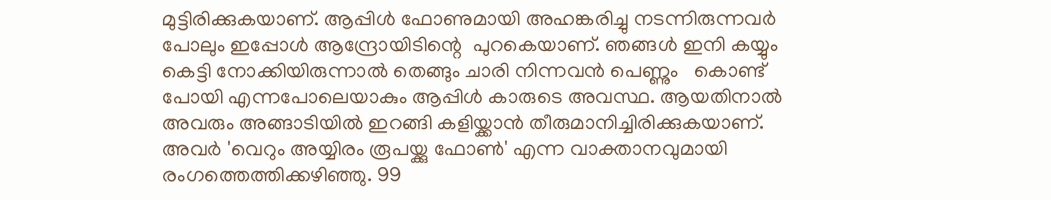മുട്ടിരിക്കുകയാണ്. ആപ്പിൾ ഫോണുമായി അഹങ്കരിച്ചു നടന്നിരുന്നവർ പോലും ഇപ്പോൾ ആന്ദ്രോയിടിന്റെ  പുറകെയാണ്. ഞങ്ങൾ ഇനി കയ്യും കെട്ടി നോക്കിയിരുന്നാൽ തെങ്ങും ചാരി നിന്നവൻ പെണ്ണും   കൊണ്ട് പോയി എന്നപോലെയാകും ആപ്പിൾ കാരുടെ അവസ്ഥ. ആയതിനാൽ അവരും അങ്ങാടിയിൽ ഇറങ്ങി കളിയ്ക്കാൻ തീരുമാനിച്ചിരിക്കുകയാണ്.  അവർ 'വെറും അയ്യിരം രൂപയ്ക്കു ഫോണ്‍' എന്ന വാക്താനവുമായി രംഗത്തെത്തിക്കഴിഞ്ഞു. 99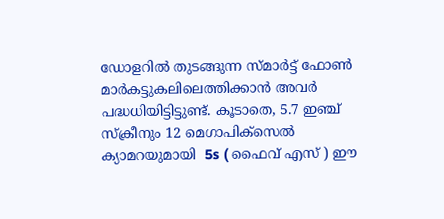ഡോളറിൽ തുടങ്ങുന്ന സ്മാർട്ട്‌ ഫോണ്‍ മാർകട്ടുകലിലെത്തിക്കാൻ അവർ പദ്ധധിയിട്ടിട്ടുണ്ട്. കൂടാതെ, 5.7 ഇഞ്ച്‌ സ്ക്രീനും 12 മെഗാപിക്സെൽ ക്യാമറയുമായി  5s ( ഫൈവ് എസ് ) ഈ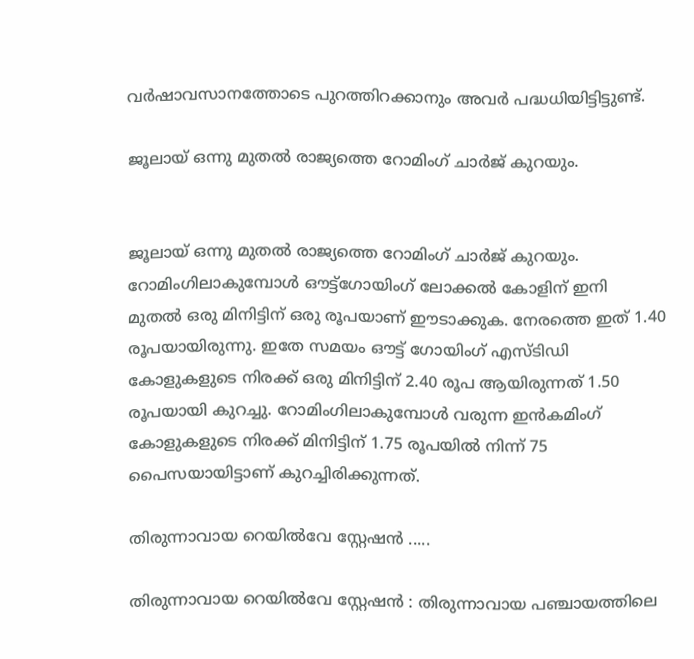വർഷാവസാനത്തോടെ പുറത്തിറക്കാനും അവർ പദ്ധധിയിട്ടിട്ടുണ്ട്.

ജൂലായ് ഒന്നു മുതൽ രാജ്യത്തെ റോമിംഗ് ചാർജ് കുറയും.


ജൂലായ് ഒന്നു മുതൽ രാജ്യത്തെ റോമിംഗ് ചാർജ് കുറയും. റോമിംഗിലാകുമ്പോൾ ഔട്ട്‌ഗോയിംഗ് ലോക്കൽ കോളിന് ഇനി മുതൽ ഒരു മിനിട്ടിന് ഒരു രൂപയാണ് ഈടാക്കുക. നേരത്തെ ഇത് 1.40 രൂപയായിരുന്നു. ഇതേ സമയം ഔട്ട് ഗോയിംഗ് എസ്ടിഡി കോളുകളുടെ നിരക്ക് ഒരു മിനിട്ടിന് 2.40 രൂപ ആയിരുന്നത് 1.50 രൂപയായി കുറച്ചു. റോമിംഗിലാകുമ്പോൾ വരുന്ന ഇൻകമിംഗ് കോളുകളുടെ നിരക്ക് മിനിട്ടിന് 1.75 രൂപയിൽ നിന്ന് 75 പൈസയായിട്ടാണ് കുറച്ചിരിക്കുന്നത്.

തിരുന്നാവായ റെയിൽവേ സ്റ്റേഷൻ .....

തിരുന്നാവായ റെയിൽവേ സ്റ്റേഷൻ : തിരുന്നാവായ പഞ്ചായത്തിലെ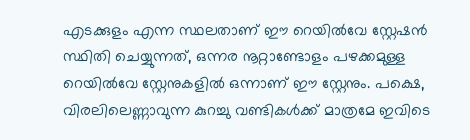എടക്കുളം എന്ന സ്ഥലതാണ് ഈ റെയിൽവേ സ്റ്റേഷൻ സ്ഥിതി ചെയ്യുന്നത്, ഒന്നര നൂറ്റാണ്ടോളം പഴക്കമുള്ള റെയിൽവേ സ്റ്റേനുകളിൽ ഒന്നാണ് ഈ സ്റ്റേനും. പക്ഷെ, വിരലിലെണ്ണാവുന്ന കുറച്ചു വണ്ടികൾക്ക് മാത്രമേ ഇവിടെ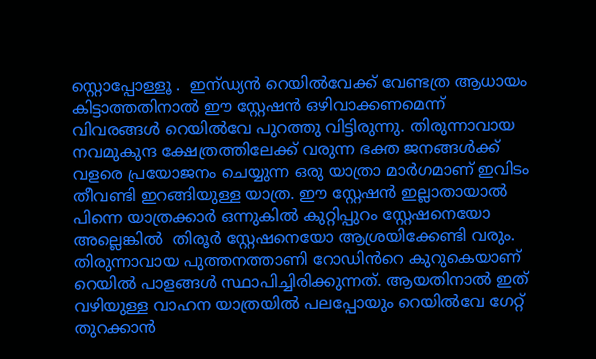സ്റ്റൊപ്പോള്ളൂ .  ഇന്ഡ്യൻ റെയിൽവേക്ക് വേണ്ടത്ര ആധായം കിട്ടാത്തതിനാൽ ഈ സ്റ്റേഷൻ ഒഴിവാക്കണമെന്ന് വിവരങ്ങൾ റെയിൽവേ പുറത്തു വിട്ടിരുന്നു. തിരുന്നാവായ നവമുകുന്ദ ക്ഷേത്രത്തിലേക്ക് വരുന്ന ഭക്ത ജനങ്ങൾക്ക്‌ വളരെ പ്രയോജനം ചെയ്യുന്ന ഒരു യാത്രാ മാർഗമാണ് ഇവിടം തീവണ്ടി ഇറങ്ങിയുള്ള യാത്ര. ഈ സ്റ്റേഷൻ ഇല്ലാതായാൽ പിന്നെ യാത്രക്കാർ ഒന്നുകിൽ കുറ്റിപ്പുറം സ്റ്റേഷനെയോ അല്ലെങ്കിൽ  തിരൂർ സ്റ്റേഷനെയോ ആശ്രയിക്കേണ്ടി വരും. തിരുന്നാവായ പുത്തനത്താണി റോഡിൻറെ കുറുകെയാണ് റെയിൽ പാളങ്ങൾ സ്ഥാപിച്ചിരിക്കുന്നത്. ആയതിനാൽ ഇത് വഴിയുള്ള വാഹന യാത്രയിൽ പലപ്പോയും റെയിൽവേ ഗേറ്റ് തുറക്കാൻ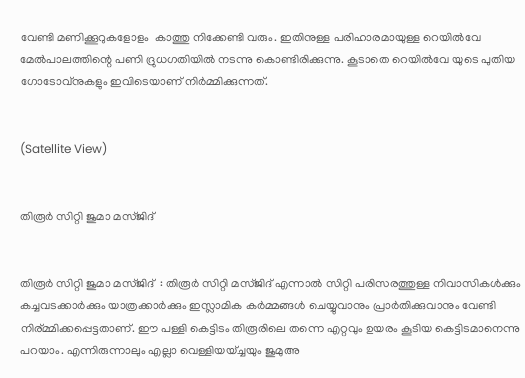വേണ്ടി മണിക്കൂറുകളോളം  കാത്തു നിക്കേണ്ടി വരും. ഇതിനുള്ള പരിഹാരമായുള്ള റെയിൽവേ മേൽപാലത്തിന്റെ പണി ദ്രുധഗതിയിൽ നടന്നു കൊണ്ടിരിക്കുന്നു. കൂടാതെ റെയിൽവേ യുടെ പുതിയ ഗോടോവ്നുകളും ഇവിടെയാണ് നിർമ്മിക്കുന്നത്.


(Satellite View)


തിരൂർ സിറ്റി ജുമാ മസ്ജിദ്


തിരൂർ സിറ്റി ജുമാ മസ്ജിദ്  : തിരൂർ സിറ്റി മസ്ജിദ് എന്നാൽ സിറ്റി പരിസരത്തുള്ള നിവാസികൾക്കും കച്ചവടക്കാർക്കും യാത്രക്കാർക്കും ഇസ്ലാമിക കർമ്മങ്ങൾ ചെയ്യുവാനും പ്രാർതിക്കുവാനും വേണ്ടി നിര്മ്മിക്കപ്പെട്ടതാണ്. ഈ പള്ളി കെട്ടിടം തിരൂരിലെ തന്നെ എറ്റവും ഉയരം കൂടിയ കെട്ടിടമാനെന്നു പറയാം. എന്നിരുന്നാലും എല്ലാ വെള്ളിയയ്ച്ചയും ജുമുഅ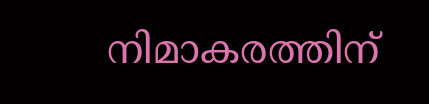നിമാകരത്തിന്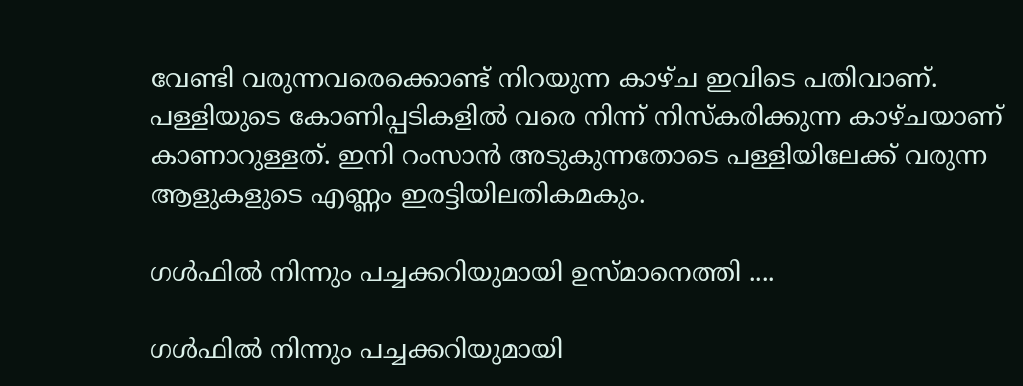വേണ്ടി വരുന്നവരെക്കൊണ്ട് നിറയുന്ന കാഴ്ച ഇവിടെ പതിവാണ്. പള്ളിയുടെ കോണിപ്പടികളിൽ വരെ നിന്ന് നിസ്കരിക്കുന്ന കാഴ്ചയാണ്  കാണാറുള്ളത്. ഇനി റംസാൻ അടുകുന്നതോടെ പള്ളിയിലേക്ക് വരുന്ന ആളുകളുടെ എണ്ണം ഇരട്ടിയിലതികമകും.

ഗൾഫിൽ നിന്നും പച്ചക്കറിയുമായി ഉസ്മാനെത്തി ....

ഗൾഫിൽ നിന്നും പച്ചക്കറിയുമായി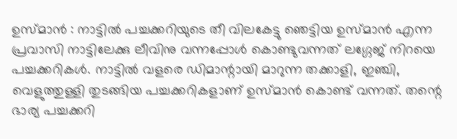ഉസ്മാൻ : നാട്ടിൽ പച്ചക്കറിയുടെ തീ വിലകേട്ടു ഞെട്ടിയ ഉസ്മാൻ എന്ന പ്രവാസി നാട്ടിലേക്കു ലീവിനു വന്നപ്പോൾ കൊണ്ടുവന്നത് ലഗ്ഗേജ് നിറയെ പച്ചക്കറികൾ. നാട്ടിൽ വളരെ ഡിമാന്റായി മാറുന്ന തക്കാളി, ഇഞ്ചി, വെളുത്തുള്ളി തുടങ്ങിയ പച്ചക്കറികളാണ് ഉസ്മാൻ കൊണ്ട് വന്നത്. തന്റെ ഭാര്യ പച്ചക്കറി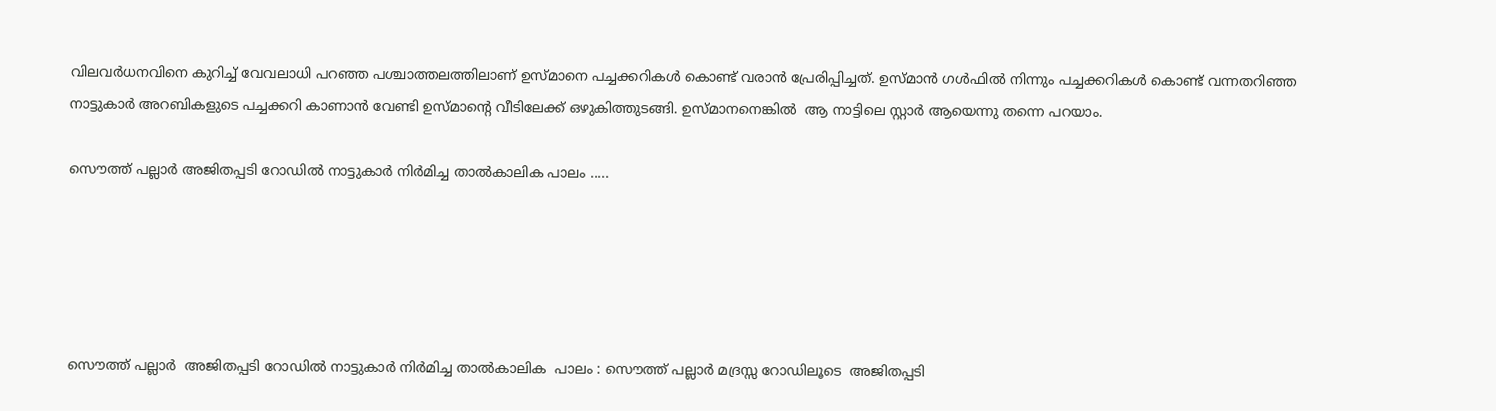വിലവർധനവിനെ കുറിച്ച് വേവലാധി പറഞ്ഞ പശ്ചാത്തലത്തിലാണ് ഉസ്മാനെ പച്ചക്കറികൾ കൊണ്ട് വരാൻ പ്രേരിപ്പിച്ചത്. ഉസ്മാൻ ഗൾഫിൽ നിന്നും പച്ചക്കറികൾ കൊണ്ട് വന്നതറിഞ്ഞ നാട്ടുകാർ അറബികളുടെ പച്ചക്കറി കാണാൻ വേണ്ടി ഉസ്മാന്റെ വീടിലേക്ക്‌ ഒഴുകിത്തുടങ്ങി. ഉസ്മാനനെങ്കിൽ  ആ നാട്ടിലെ സ്റ്റാർ ആയെന്നു തന്നെ പറയാം.

സൌത്ത് പല്ലാർ അജിതപ്പടി റോഡിൽ നാട്ടുകാർ നിർമിച്ച താൽകാലിക പാലം .....





സൌത്ത് പല്ലാർ  അജിതപ്പടി റോഡിൽ നാട്ടുകാർ നിർമിച്ച താൽകാലിക  പാലം : സൌത്ത് പല്ലാർ മദ്രസ്സ റോഡിലൂടെ  അജിതപ്പടി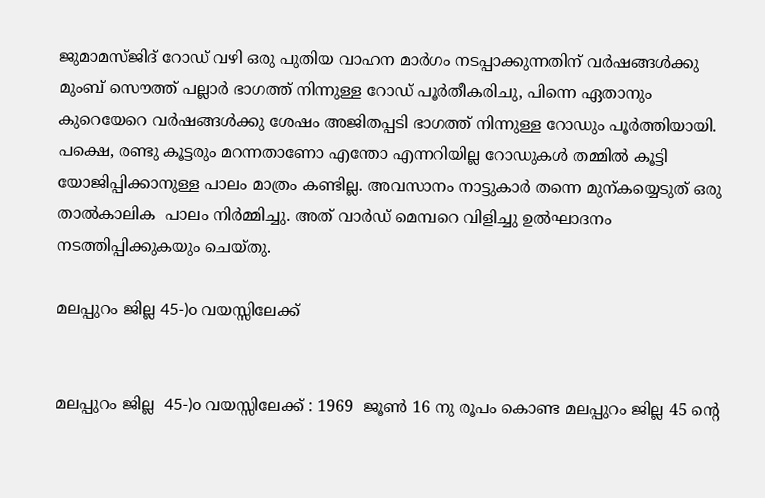ജുമാമസ്ജിദ് റോഡ്‌ വഴി ഒരു പുതിയ വാഹന മാർഗം നടപ്പാക്കുന്നതിന് വർഷങ്ങൾക്കു മുംബ് സൌത്ത് പല്ലാർ ഭാഗത്ത്‌ നിന്നുള്ള റോഡ്‌ പൂർതീകരിചു, പിന്നെ ഏതാനും കുറെയേറെ വർഷങ്ങൾക്കു ശേഷം അജിതപ്പടി ഭാഗത്ത്‌ നിന്നുള്ള റോഡും പൂർത്തിയായി. പക്ഷെ, രണ്ടു കൂട്ടരും മറന്നതാണോ എന്തോ എന്നറിയില്ല റോഡുകൾ തമ്മിൽ കൂട്ടി യോജിപ്പിക്കാനുള്ള പാലം മാത്രം കണ്ടില്ല. അവസാനം നാട്ടുകാർ തന്നെ മുന്കയ്യെടുത് ഒരു താൽകാലിക  പാലം നിർമ്മിച്ചു. അത് വാർഡ്‌ മെമ്പറെ വിളിച്ചു ഉൽഘാദനം നടത്തിപ്പിക്കുകയും ചെയ്തു.

മലപ്പുറം ജില്ല 45-)o വയസ്സിലേക്ക്


മലപ്പുറം ജില്ല  45-)o വയസ്സിലേക്ക് : 1969  ജൂണ്‍ 16 നു രൂപം കൊണ്ട മലപ്പുറം ജില്ല 45 ന്റെ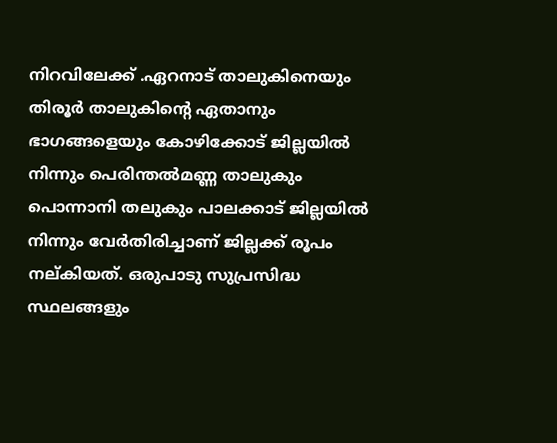നിറവിലേക്ക് .ഏറനാട് താലുകിനെയും തിരൂർ താലുകിന്റെ ഏതാനും ഭാഗങ്ങളെയും കോഴിക്കോട് ജില്ലയിൽ നിന്നും പെരിന്തൽമണ്ണ താലുകും പൊന്നാനി തലുകും പാലക്കാട് ജില്ലയിൽ നിന്നും വേർതിരിച്ചാണ് ജില്ലക്ക് രൂപം നല്കിയത്. ഒരുപാടു സുപ്രസിദ്ധ സ്ഥലങ്ങളും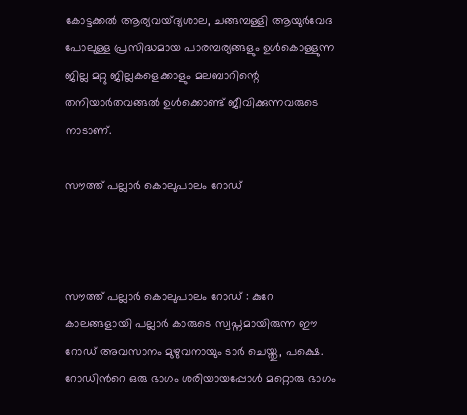കോട്ടക്കൽ ആര്യവയ്ദ്യശാല, ചങ്ങമ്പള്ളി ആയുർവേദ പോലുള്ള പ്രസിദ്ധമായ പാരമ്പര്യങ്ങളും ഉൾകൊള്ളുന്ന ജില്ല മറ്റു ജില്ലകളെക്കാളും മലബാറിന്റെ തനിയാർതവങ്ങൽ ഉൾക്കൊണ്ട്‌ ജീവിക്കുന്നവരുടെ നാടാണ്‌.

സൗത്ത് പല്ലാർ കൊലുപാലം റോഡ്‌



സൗത്ത് പല്ലാർ കൊലുപാലം റോഡ്‌ : കുറേ കാലങ്ങളായി പല്ലാർ കാരുടെ സ്വപ്നമായിരുന്ന ഈ റോഡ്‌ അവസാനം മുഴുവനായും ടാർ ചെയ്തു, പക്ഷെ. റോഡിൻറെ ഒരു ഭാഗം ശരിയായപ്പോൾ മറ്റൊരു ഭാഗം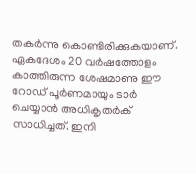തകർന്നു കൊണ്ടിരിക്കുകയാണ്. ഏകദേശം 20 വർഷത്തോളം കാത്തിരുന്ന ശേഷമാണു ഈ റോഡ്‌ പൂർണമായും ടാർ ചെയ്യാൻ അധികൃതർക് സാധിച്ചത്. ഇനി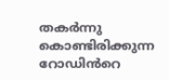തകർന്നു കൊണ്ടിരിക്കുന്ന റോഡിൻറെ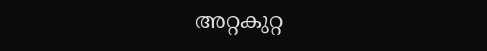അറ്റകുറ്റ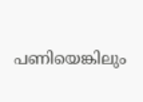പണിയെങ്കിലും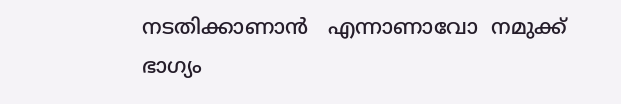നടതിക്കാണാൻ   എന്നാണാവോ  നമുക്ക് ഭാഗ്യം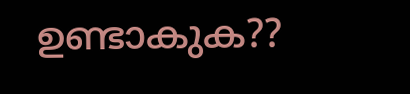ഉണ്ടാകുക??